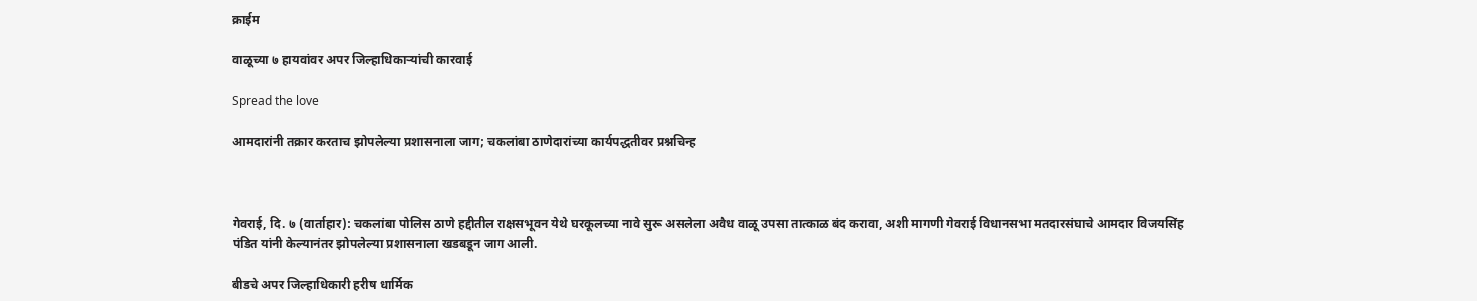क्राईम

वाळूच्या ७ हायवांवर अपर जिल्हाधिकाऱ्यांची कारवाई

Spread the love

आमदारांनी तक्रार करताच झोपलेल्या प्रशासनाला जाग; चकलांबा ठाणेदारांच्या कार्यपद्धतीवर प्रश्नचिन्ह



गेवराई, दि. ७ (वार्ताहार): चकलांबा पोलिस ठाणे हद्दीतील राक्षसभूवन येथे घरकूलच्या नावे सुरू असलेला अवैध वाळू उपसा तात्काळ बंद करावा, अशी मागणी गेवराई विधानसभा मतदारसंघाचे आमदार विजयसिंह पंडित यांनी केल्यानंतर झोपलेल्या प्रशासनाला खडबडून जाग आली.

बीडचे अपर जिल्हाधिकारी हरीष धार्मिक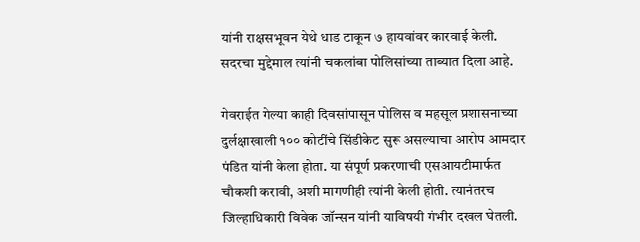यांनी राक्षसभूवन येथे धाड टाकून ७ हायवांवर कारवाई केली. सदरचा मुद्देमाल त्यांनी चकलांबा पोलिसांच्या ताब्यात दिला आहे.

गेवराईत गेल्या काही दिवसांपासून पोलिस व महसूल प्रशासनाच्या दुर्लक्षाखाली १०० कोटींचे सिंडीकेट सुरू असल्याचा आरोप आमदार पंडित यांनी केला होता. या संपूर्ण प्रकरणाची एसआयटीमार्फत चौकशी करावी, अशी मागणीही त्यांनी केली होती. त्यानंतरच जिल्हाधिकारी विवेक जॉन्सन यांनी याविषयी गंभीर दखल घेतली.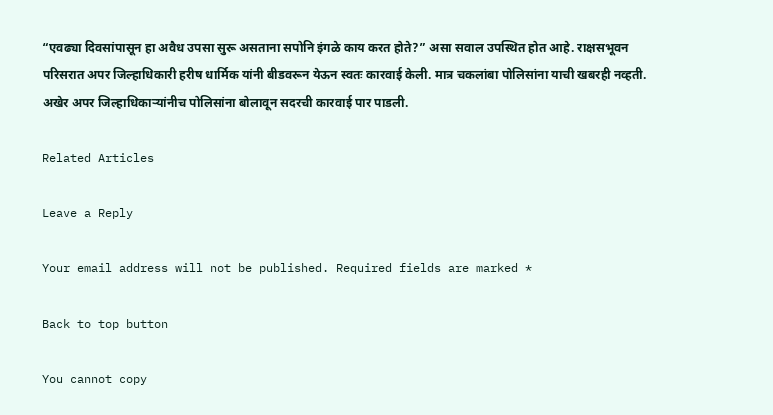“एवढ्या दिवसांपासून हा अवैध उपसा सुरू असताना सपोनि इंगळे काय करत होते?” असा सवाल उपस्थित होत आहे. राक्षसभूवन परिसरात अपर जिल्हाधिकारी हरीष धार्मिक यांनी बीडवरून येऊन स्वतः कारवाई केली. मात्र चकलांबा पोलिसांना याची खबरही नव्हती. अखेर अपर जिल्हाधिकाऱ्यांनीच पोलिसांना बोलावून सदरची कारवाई पार पाडली.

Related Articles

Leave a Reply

Your email address will not be published. Required fields are marked *

Back to top button

You cannot copy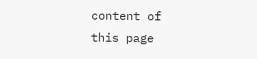content of this page